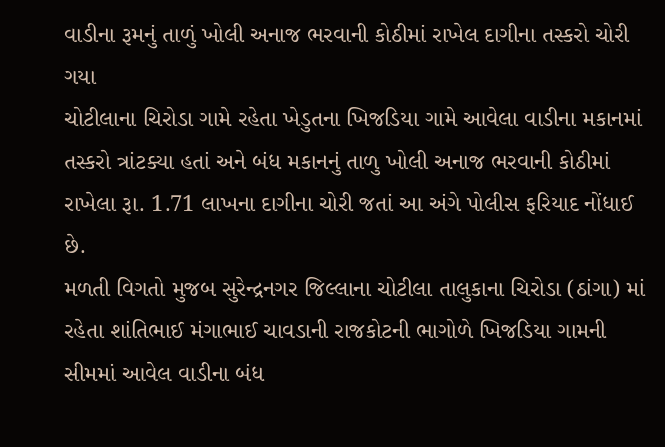વાડીના રૂમનું તાળું ખોલી અનાજ ભરવાની કોઠીમાં રાખેલ દાગીના તસ્કરો ચોરી ગયા
ચોટીલાના ચિરોડા ગામે રહેતા ખેડુતના ખિજડિયા ગામે આવેલા વાડીના મકાનમાં તસ્કરો ત્રાંટક્યા હતાં અને બંધ મકાનનું તાળુ ખોલી અનાજ ભરવાની કોઠીમાં રાખેલા રૂા. 1.71 લાખના દાગીના ચોરી જતાં આ અંગે પોલીસ ફરિયાદ નોંધાઈ છે.
મળતી વિગતો મુજબ સુરેન્દ્રનગર જિલ્લાના ચોટીલા તાલુકાના ચિરોડા (ઠાંગા) માં રહેતા શાંતિભાઈ મંગાભાઈ ચાવડાની રાજકોટની ભાગોળે ખિજડિયા ગામની સીમમાં આવેલ વાડીના બંધ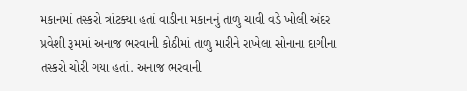મકાનમાં તસ્કરો ત્રાંટક્યા હતાં વાડીના મકાનનું તાળુ ચાવી વડે ખોલી અંદર પ્રવેશી રૂમમાં અનાજ ભરવાની કોઠીમાં તાળુ મારીને રાખેલા સોનાના દાગીના તસ્કરો ચોરી ગયા હતાં. અનાજ ભરવાની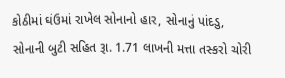કોઠીમાં ઘંઉમાં રાખેલ સોનાનો હાર, સોનાનું પાંદડુ, સોનાની બુટી સહિત રૂા. 1.71 લાખની મત્તા તસ્કરો ચોરી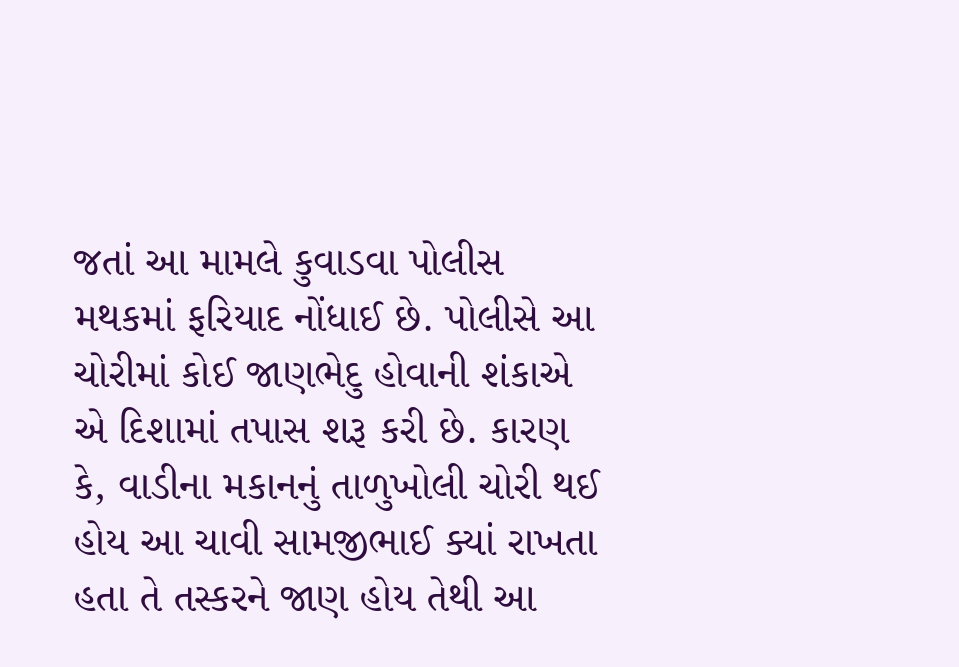જતાં આ મામલે કુવાડવા પોલીસ મથકમાં ફરિયાદ નોંધાઈ છે. પોલીસે આ ચોરીમાં કોઈ જાણભેદુ હોવાની શંકાએ એ દિશામાં તપાસ શરૂ કરી છે. કારણ કે, વાડીના મકાનનું તાળુખોલી ચોરી થઈ હોય આ ચાવી સામજીભાઈ ક્યાં રાખતા હતા તે તસ્કરને જાણ હોય તેથી આ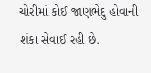ચોરીમાં કોઈ જાણભેદુ હોવાની શંકા સેવાઈ રહી છે.